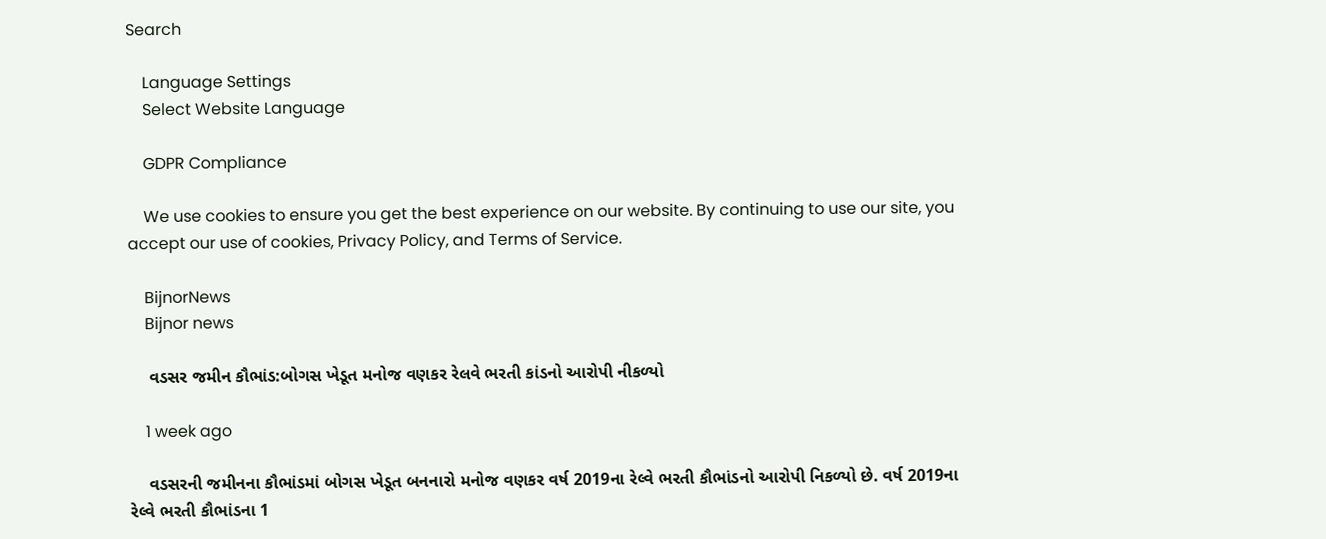Search

    Language Settings
    Select Website Language

    GDPR Compliance

    We use cookies to ensure you get the best experience on our website. By continuing to use our site, you accept our use of cookies, Privacy Policy, and Terms of Service.

    BijnorNews
    Bijnor news

    વડસર જમીન કૌભાંડ:બોગસ ખેડૂત મનોજ વણકર રેલવે ભરતી કાંડનો આરોપી નીકળ્યો

    1 week ago

    વડસરની જમીનના કૌભાંડમાં બોગસ ખેડૂત બનનારો મનોજ વણકર વર્ષ 2019ના રેલ્વે ભરતી કૌભાંડનો આરોપી નિકળ્યો છે. વર્ષ 2019ના રેલ્વે ભરતી કૌભાંડના 1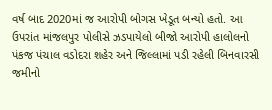વર્ષ બાદ 2020માં જ આરોપી બોગસ ખેડૂત બન્યો હતો. આ ઉપરાંત માંજલપુર પોલીસે ઝડપાયેલો બીજો આરોપી હાલોલનો પંકજ પંચાલ વડોદરા શહેર અને જિલ્લામાં પડી રહેલી બિનવારસી જમીનો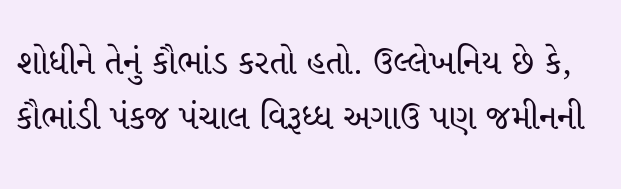શોધીને તેનું કૌભાંડ કરતો હતો. ઉલ્લેખનિય છે કે, કૌભાંડી પંકજ પંચાલ વિરૂધ્ધ અગાઉ પણ જમીનની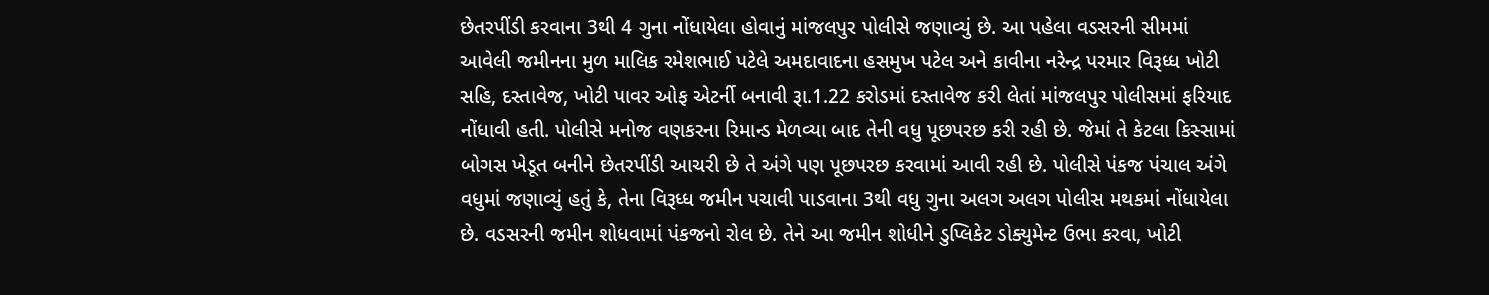છેતરપીંડી કરવાના 3થી 4 ગુના નોંધાયેલા હોવાનું માંજલપુર પોલીસે જણાવ્યું છે. આ પહેલા વડસરની સીમમાં આવેલી જમીનના મુળ માલિક રમેશભાઈ પટેલે અમદાવાદના હસમુખ પટેલ અને કાવીના નરેન્દ્ર પરમાર વિરૂધ્ધ ખોટી સહિ, દસ્તાવેજ, ખોટી પાવર ઓફ એટર્ની બનાવી રૂા.1.22 કરોડમાં દસ્તાવેજ કરી લેતાં માંજલપુર પોલીસમાં ફરિયાદ નોંધાવી હતી. પોલીસે મનોજ વણકરના રિમાન્ડ મેળવ્યા બાદ તેની વધુ પૂછપરછ કરી રહી છે. જેમાં તે કેટલા કિસ્સામાં બોગસ ખેડૂત બનીને છેતરપીંડી આચરી છે તે અંગે પણ પૂછપરછ કરવામાં આવી રહી છે. પોલીસે પંકજ પંચાલ અંગે વધુમાં જણાવ્યું હતું કે, તેના વિરૂધ્ધ જમીન પચાવી પાડવાના 3થી વધુ ગુના અલગ અલગ પોલીસ મથકમાં નોંધાયેલા છે. વડસરની જમીન શોધવામાં પંકજનો રોલ છે. તેને આ જમીન શોધીને ડુપ્લિકેટ ડોક્યુમેન્ટ ઉભા કરવા, ખોટી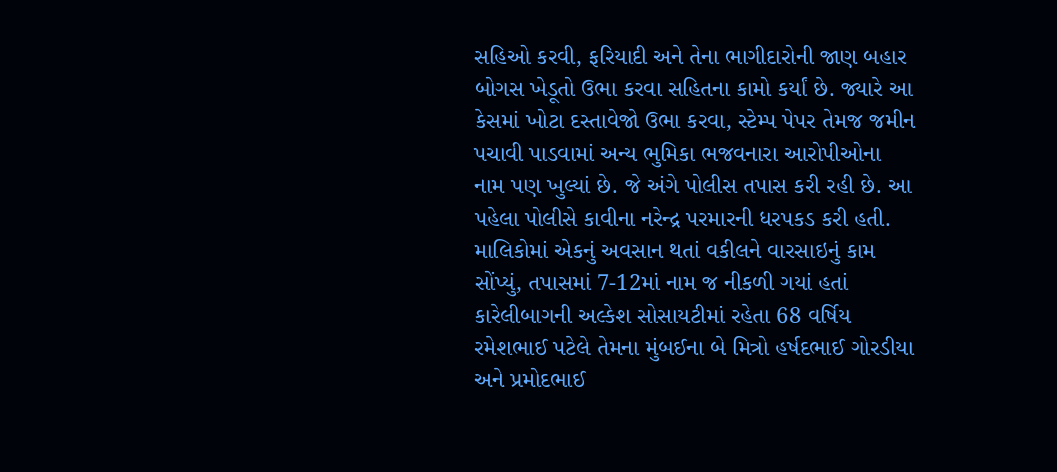સહિઓ કરવી, ફરિયાદી અને તેના ભાગીદારોની જાણ બહાર બોગસ ખેડૂતો ઉભા કરવા સહિતના કામો કર્યાં છે. જ્યારે આ કેસમાં ખોટા દસ્તાવેજો ઉભા કરવા, સ્ટેમ્પ પેપર તેમજ જમીન પચાવી પાડવામાં અન્ય ભુમિકા ભજવનારા આરોપીઓના નામ પણ ખુલ્યાં છે. જે અંગે પોલીસ તપાસ કરી રહી છે. આ પહેલા પોલીસે કાવીના નરેન્દ્ર પરમારની ધરપકડ કરી હતી. માલિકોમાં એકનું અવસાન થતાં વકીલને વારસાઇનું કામ સોંપ્યું, તપાસમાં 7-12માં નામ જ નીકળી ગયાં હતાં કારેલીબાગની અલ્કેશ સોસાયટીમાં રહેતા 68 વર્ષિય રમેશભાઈ પટેલે તેમના મુંબઈના બે મિત્રો હર્ષદભાઈ ગોરડીયા અને પ્રમોદભાઈ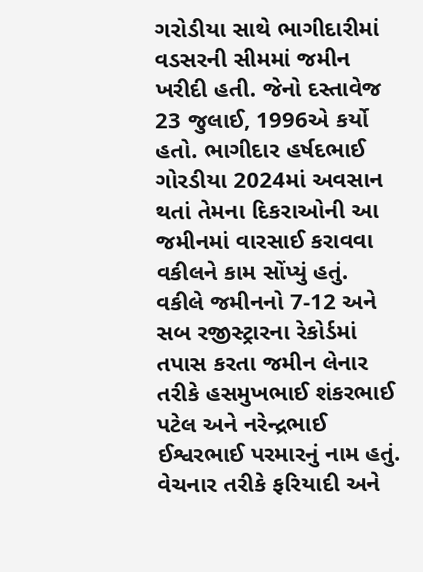ગરોડીયા સાથે ભાગીદારીમાં વડસરની સીમમાં જમીન ખરીદી હતી. જેનો દસ્તાવેજ 23 જુલાઈ, 1996એ કર્યો હતો. ભાગીદાર હર્ષદભાઈ ગોરડીયા 2024માં અવસાન થતાં તેમના દિકરાઓની આ જમીનમાં વારસાઈ કરાવવા વકીલને કામ સોંપ્યું હતું. વકીલે જમીનનો 7-12 અને સબ રજીસ્ટ્રારના રેકોર્ડમાં તપાસ કરતા જમીન લેનાર તરીકે હસમુખભાઈ શંકરભાઈ પટેલ અને નરેન્દ્રભાઈ ઈશ્વરભાઈ પરમારનું નામ હતું. વેચનાર તરીકે ફરિયાદી અને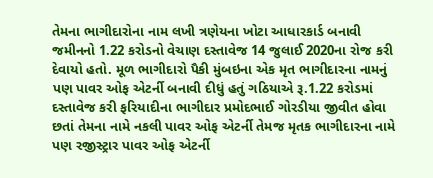તેમના ભાગીદારોના નામ લખી ત્રણેયના ખોટા આધારકાર્ડ બનાવી જમીનનો 1.22 કરોડનો વેચાણ દસ્તાવેજ 14 જુલાઈ 2020ના રોજ કરી દેવાયો હતો. મૂળ ભાગીદારો પૈકી મુંબઇના એક મૃત ભાગીદારના નામનું પણ પાવર ઓફ એટર્ની બનાવી દીધું હતું ગઠિયાએ રૂ.1.22 કરોડમાં દસ્તાવેજ કરી ફરિયાદીના ભાગીદાર પ્રમોદભાઈ ગોરડીયા જીવીત હોવા છતાં તેમના નામે નકલી પાવર ઓફ એટર્ની તેમજ મૃતક ભાગીદારના નામે પણ રજીસ્ટ્રાર પાવર ઓફ એટર્ની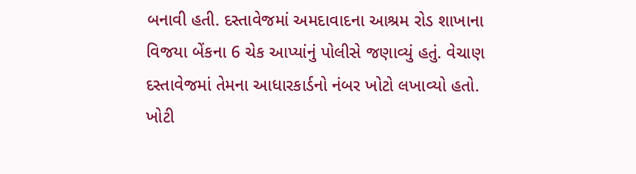બનાવી હતી. દસ્તાવેજમાં અમદાવાદના આશ્રમ રોડ શાખાના વિજયા બેંકના 6 ચેક આપ્યાંનું પોલીસે જણાવ્યું હતું. વેચાણ દસ્તાવેજમાં તેમના આધારકાર્ડનો નંબર ખોટો લખાવ્યો હતો. ખોટી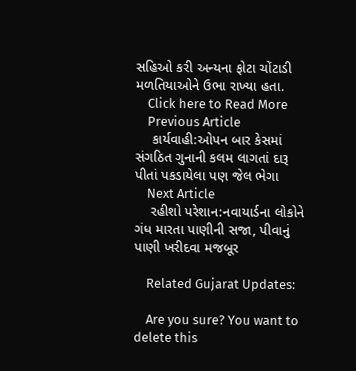સહિઓ કરી અન્યના ફોટા ચોંટાડી મળતિયાઓને ઉભા રાખ્યા હતા.
    Click here to Read More
    Previous Article
    કાર્યવાહી:ઓપન બાર કેસમાં સંગઠિત ગુનાની કલમ લાગતાં દારૂ પીતાં પકડાયેલા પણ જેલ ભેગા
    Next Article
    રહીશો પરેશાન:નવાયાર્ડના લોકોને ગંધ મારતા પાણીની સજા, પીવાનું પાણી ખરીદવા મજબૂર

    Related Gujarat Updates:

    Are you sure? You want to delete this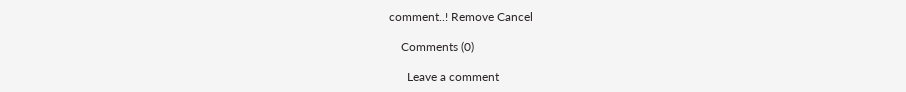comment..! Remove Cancel

    Comments (0)

      Leave a comment